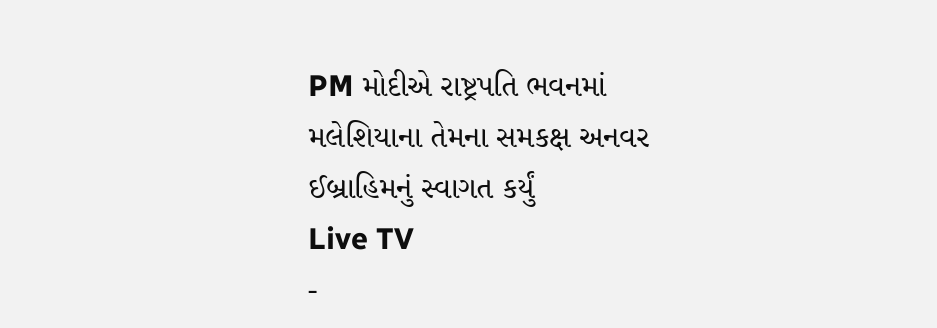PM મોદીએ રાષ્ટ્રપતિ ભવનમાં મલેશિયાના તેમના સમકક્ષ અનવર ઈબ્રાહિમનું સ્વાગત કર્યું
Live TV
-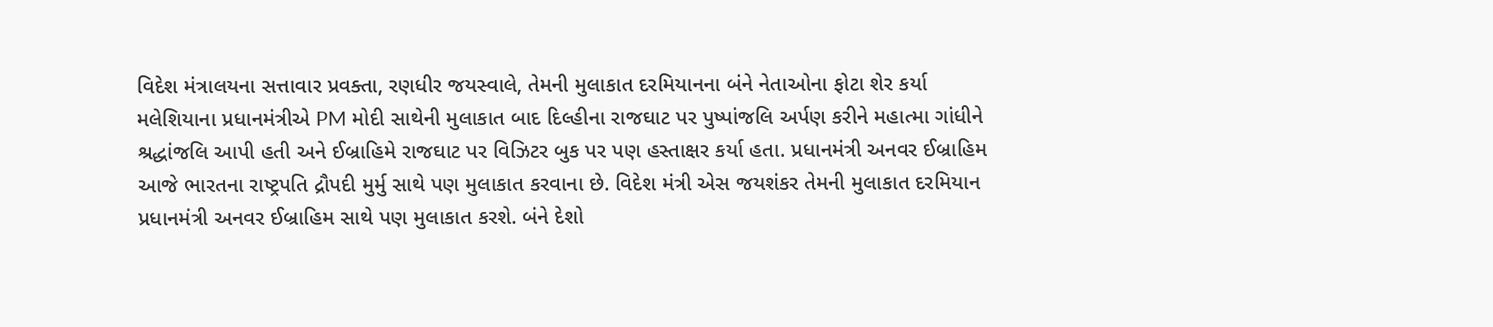વિદેશ મંત્રાલયના સત્તાવાર પ્રવક્તા, રણધીર જયસ્વાલે, તેમની મુલાકાત દરમિયાનના બંને નેતાઓના ફોટા શેર કર્યા
મલેશિયાના પ્રધાનમંત્રીએ PM મોદી સાથેની મુલાકાત બાદ દિલ્હીના રાજઘાટ પર પુષ્પાંજલિ અર્પણ કરીને મહાત્મા ગાંધીને શ્રદ્ધાંજલિ આપી હતી અને ઈબ્રાહિમે રાજઘાટ પર વિઝિટર બુક પર પણ હસ્તાક્ષર કર્યા હતા. પ્રધાનમંત્રી અનવર ઈબ્રાહિમ આજે ભારતના રાષ્ટ્રપતિ દ્રૌપદી મુર્મુ સાથે પણ મુલાકાત કરવાના છે. વિદેશ મંત્રી એસ જયશંકર તેમની મુલાકાત દરમિયાન પ્રધાનમંત્રી અનવર ઈબ્રાહિમ સાથે પણ મુલાકાત કરશે. બંને દેશો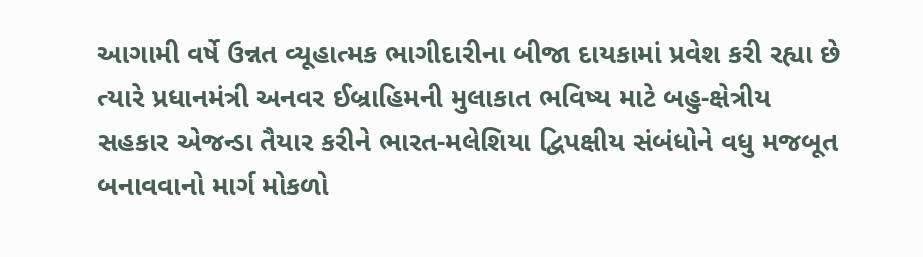આગામી વર્ષે ઉન્નત વ્યૂહાત્મક ભાગીદારીના બીજા દાયકામાં પ્રવેશ કરી રહ્યા છે ત્યારે પ્રધાનમંત્રી અનવર ઈબ્રાહિમની મુલાકાત ભવિષ્ય માટે બહુ-ક્ષેત્રીય સહકાર એજન્ડા તૈયાર કરીને ભારત-મલેશિયા દ્વિપક્ષીય સંબંધોને વધુ મજબૂત બનાવવાનો માર્ગ મોકળો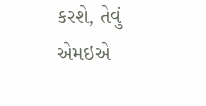કરશે, તેવું એમઇએ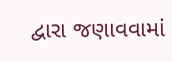દ્વારા જણાવવામાં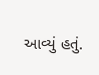આવ્યું હતું.